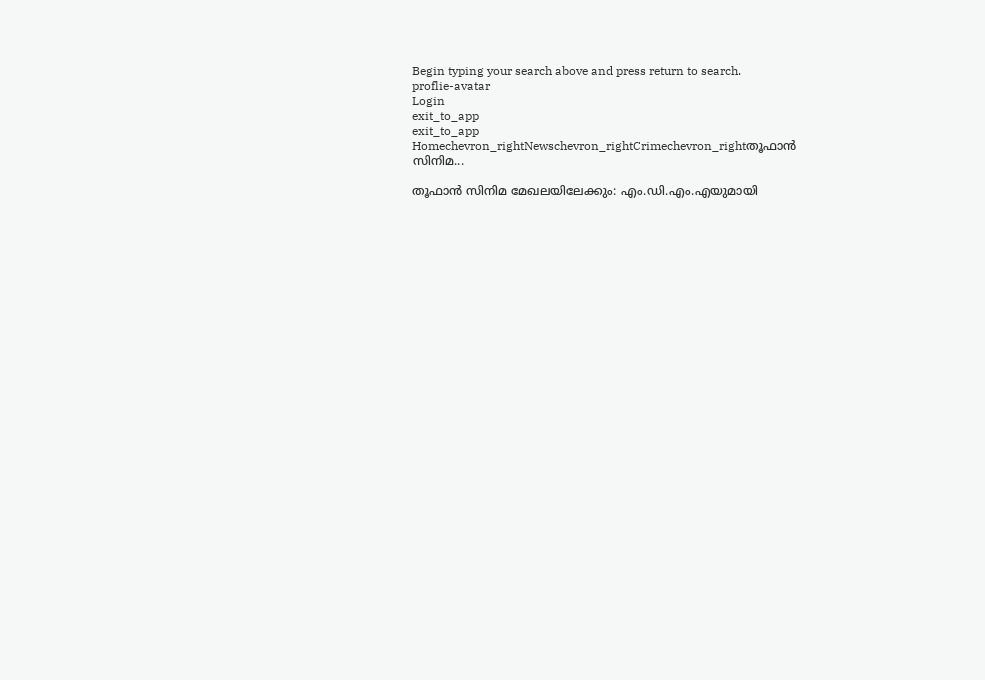Begin typing your search above and press return to search.
proflie-avatar
Login
exit_to_app
exit_to_app
Homechevron_rightNewschevron_rightCrimechevron_rightതൂഫാൻ സിനിമ...

തൂഫാൻ സിനിമ മേഖലയിലേക്കും: എം.ഡി.എം.എയുമായി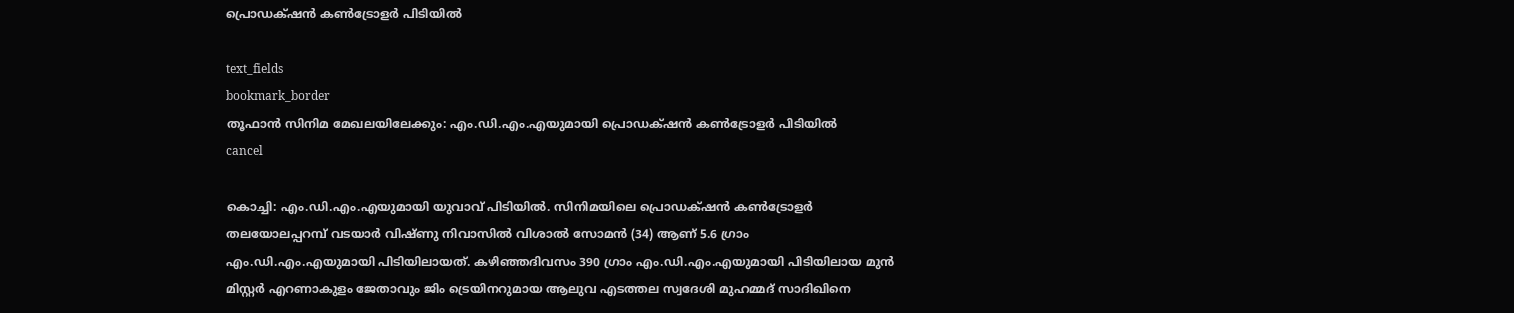പ്രൊഡക്‌ഷൻ കൺട്രോളർ പിടിയിൽ

text_fields
bookmark_border
തൂഫാൻ സിനിമ മേഖലയിലേക്കും: എം.ഡി.എം.എയുമായി പ്രൊഡക്‌ഷൻ കൺട്രോളർ പിടിയിൽ
cancel

കൊച്ചി: എം.ഡി.എം.എയുമായി യുവാവ് പിടിയിൽ. സിനിമയിലെ പ്രൊഡക്‌ഷൻ കൺട്രോളർ തലയോലപ്പറമ്പ് വടയാർ വിഷ്ണു നിവാസിൽ വിശാൽ സോമൻ (34) ആണ് 5.6 ഗ്രാം എം.ഡി.എം.എയുമായി പിടിയിലായത്. കഴിഞ്ഞദിവസം 390 ഗ്രാം എം.ഡി.എം.എയുമായി പിടിയിലായ മുൻ മിസ്റ്റർ എറണാകുളം ജേതാവും ജിം ട്രെയിനറുമായ ആലുവ എടത്തല സ്വദേശി മുഹമ്മദ് സാദിഖിനെ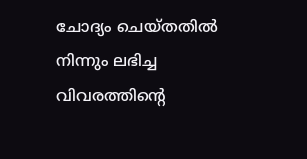ചോദ്യം ചെയ്തതിൽ നിന്നും ലഭിച്ച വിവരത്തിന്റെ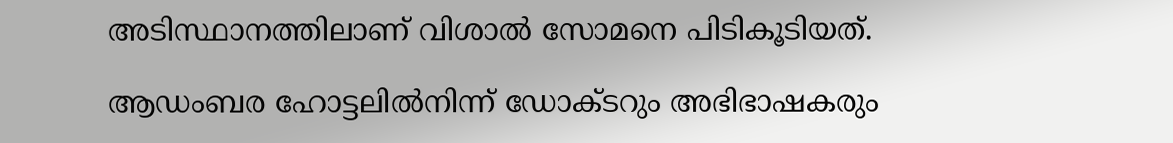അടിസ്ഥാനത്തിലാണ് വിശാൽ സോമനെ പിടികൂടിയത്.

ആഡംബര ഹോട്ടലിൽനിന്ന് ഡോക്ടറും അഭിഭാഷകരും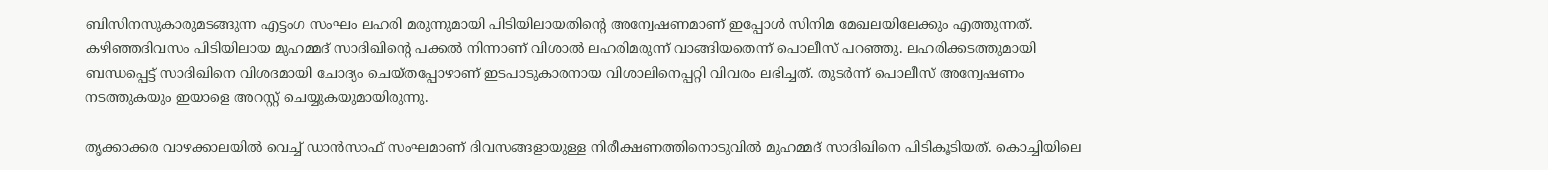ബിസിനസുകാരുമടങ്ങുന്ന എട്ടംഗ സംഘം ലഹരി മരുന്നുമായി പിടിയിലായതിന്റെ അന്വേഷണമാണ് ഇപ്പോൾ സിനിമ മേഖലയിലേക്കും എത്തുന്നത്. കഴിഞ്ഞദിവസം പിടിയിലായ മുഹമ്മദ് സാദിഖിന്റെ പക്കൽ നിന്നാണ് വിശാൽ ലഹരിമരുന്ന് വാങ്ങിയതെന്ന് പൊലീസ് പറഞ്ഞു. ലഹരിക്കടത്തുമായി ബന്ധപ്പെട്ട് സാദിഖിനെ വിശദമായി ചോദ്യം ചെയ്തപ്പോഴാണ് ഇടപാടുകാരനായ വിശാലിനെപ്പറ്റി വിവരം ലഭിച്ചത്. തുടർന്ന് പൊലീസ് അന്വേഷണം നടത്തുകയും ഇയാളെ അറസ്റ്റ് ചെയ്യുകയുമായിരുന്നു.

തൃക്കാക്കര വാഴക്കാലയിൽ വെച്ച് ഡാൻസാഫ് സംഘമാണ് ദിവസങ്ങളായുള്ള നിരീക്ഷണത്തിനൊടുവിൽ മുഹമ്മദ് സാദിഖിനെ പിടികൂടിയത്. കൊച്ചിയിലെ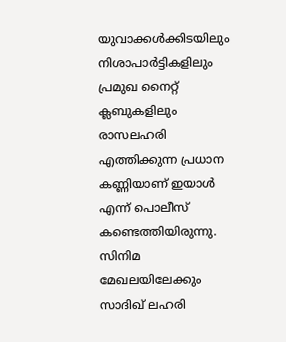യുവാക്കൾക്കിടയിലും നിശാപാർട്ടികളിലും പ്രമുഖ നൈറ്റ് ക്ലബുകളിലും രാസലഹരി എത്തിക്കുന്ന പ്രധാന കണ്ണിയാണ് ഇയാൾ എന്ന് പൊലീസ് കണ്ടെത്തിയിരുന്നു. സിനിമ മേഖലയിലേക്കും സാദിഖ് ലഹരി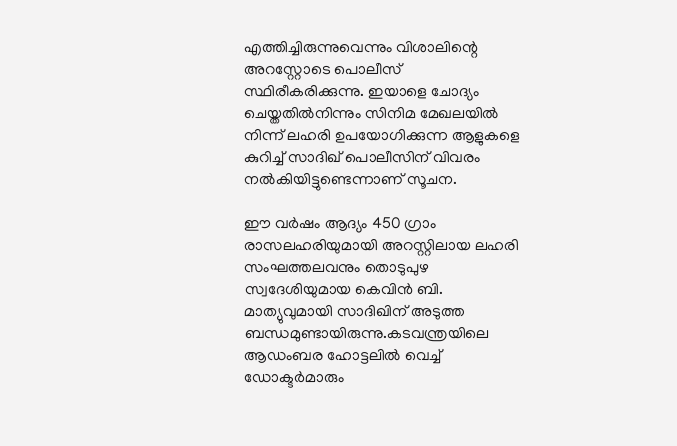എത്തിച്ചിരുന്നുവെന്നും വിശാലിന്റെ അറസ്റ്റോടെ പൊലീസ് സ്ഥിരീകരിക്കുന്നു. ഇയാളെ ചോദ്യം ചെയ്തതിൽനിന്നും സിനിമ മേഖലയിൽ നിന്ന് ലഹരി ഉപയോഗിക്കുന്ന ആളുകളെ കുറിച്ച് സാദിഖ് പൊലീസിന് വിവരം നൽകിയിട്ടുണ്ടെന്നാണ് സൂചന.

ഈ വർഷം ആദ്യം 450 ഗ്രാം രാസലഹരിയുമായി അറസ്റ്റിലായ ലഹരി സംഘത്തലവനും തൊടുപുഴ സ്വദേശിയുമായ കെവിൻ ബി. മാത്യുവുമായി സാദിഖിന് അടുത്ത ബന്ധമുണ്ടായിരുന്നു.കടവന്ത്രയിലെ ആഡംബര ഹോട്ടലിൽ വെച്ച് ഡോക്ടർമാരും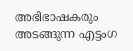അഭിഭാഷകരും അടങ്ങുന്ന എട്ടംഗ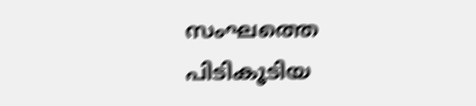സംഘത്തെ പിടികൂടിയ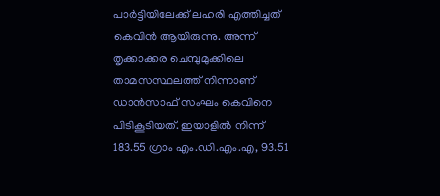പാർട്ടിയിലേക്ക് ലഹരി എത്തിച്ചത് കെവിൻ ആയിരുന്നു. അന്ന് തൃക്കാക്കര ചെമ്പുമുക്കിലെ താമസസ്ഥലത്ത് നിന്നാണ് ഡാൻസാഫ് സംഘം കെവിനെ പിടികൂടിയത്. ഇയാളിൽ നിന്ന് 183.55 ഗ്രാം എം.ഡി.എം.എ, 93.51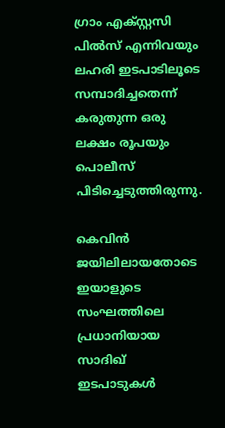ഗ്രാം എക്സ്റ്റസി പിൽസ് എന്നിവയും ലഹരി ഇടപാടിലൂടെ സമ്പാദിച്ചതെന്ന് കരുതുന്ന ഒരു ലക്ഷം രൂപയും പൊലീസ് പിടിച്ചെടുത്തിരുന്നു.

കെവിൻ ജയിലിലായതോടെ ഇയാളുടെ സംഘത്തിലെ പ്രധാനിയായ സാദിഖ് ഇടപാടുകൾ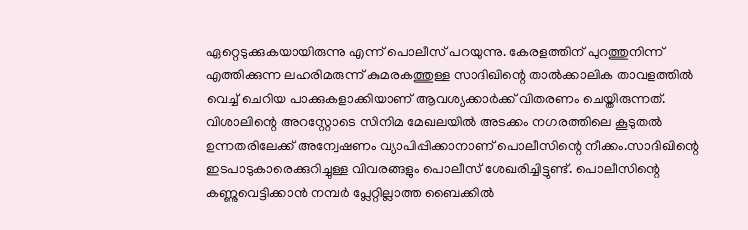ഏറ്റെടുക്കുകയായിരുന്നു എന്ന് പൊലീസ് പറയുന്നു. കേരളത്തിന് പുറത്തുനിന്ന് എത്തിക്കുന്ന ലഹരിമരുന്ന് കുമരകത്തുള്ള സാദിഖിന്റെ താൽക്കാലിക താവളത്തിൽ വെച്ച് ചെറിയ പാക്കുകളാക്കിയാണ് ആവശ്യക്കാർക്ക് വിതരണം ചെയ്തിരുന്നത്. വിശാലിന്റെ അറസ്റ്റോടെ സിനിമ മേഖലയിൽ അടക്കം നഗരത്തിലെ കൂടുതൽ ഉന്നതരിലേക്ക് അന്വേഷണം വ്യാപിപ്പിക്കാനാണ് പൊലീസിന്റെ നീക്കം.സാദിഖിന്റെ ഇടപാടുകാരെക്കുറിച്ചുള്ള വിവരങ്ങളും പൊലീസ് ശേഖരിച്ചിട്ടുണ്ട്. പൊലീസിന്റെ കണ്ണുവെട്ടിക്കാൻ നമ്പർ പ്ലേറ്റില്ലാത്ത ബൈക്കിൽ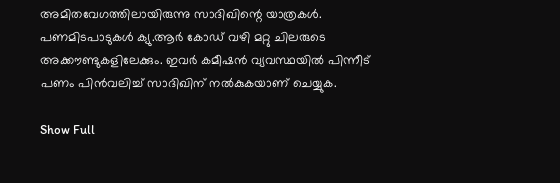അമിതവേഗത്തിലായിരുന്നു സാദിഖിന്റെ യാത്രകൾ. പണമിടപാടുകൾ ക്യു.ആർ കോഡ് വഴി മറ്റു ചിലരുടെ അക്കൗണ്ടുകളിലേക്കും. ഇവർ കമീഷൻ വ്യവസ്ഥയിൽ പിന്നീട് പണം പിൻവലിച്ച് സാദിഖിന് നൽകുകയാണ് ചെയ്യുക.

Show Full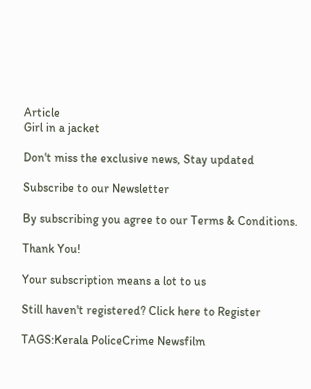Article
Girl in a jacket

Don't miss the exclusive news, Stay updated

Subscribe to our Newsletter

By subscribing you agree to our Terms & Conditions.

Thank You!

Your subscription means a lot to us

Still haven't registered? Click here to Register

TAGS:Kerala PoliceCrime Newsfilm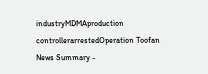industryMDMAproduction controllerarrestedOperation Toofan
News Summary -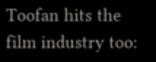Toofan hits the film industry too: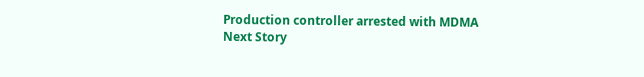Production controller arrested with MDMA
Next Story